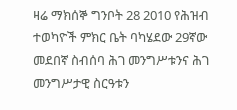ዛሬ ማክሰኞ ግንቦት 28 2010 የሕዝብ ተወካዮች ምክር ቤት ባካሄደው 29ኛው መደበኛ ስብሰባ ሕገ መንግሥቱንና ሕገ መንግሥታዊ ስርዓቱን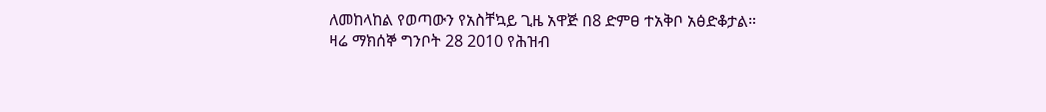ለመከላከል የወጣውን የአስቸኳይ ጊዜ አዋጅ በ8 ድምፀ ተአቅቦ አፅድቆታል።
ዛሬ ማክሰኞ ግንቦት 28 2010 የሕዝብ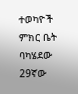ተወካዮች ምክር ቤት ባካሄደው 29ኛው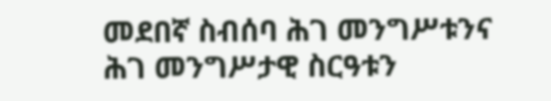መደበኛ ስብሰባ ሕገ መንግሥቱንና ሕገ መንግሥታዊ ስርዓቱን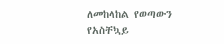ለመከላከል የወጣውን የአስቸኳይ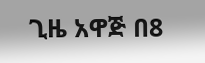ጊዜ አዋጅ በ8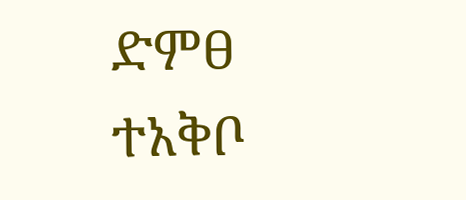ድምፀ ተአቅቦ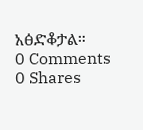አፅድቆታል።
0 Comments
0 Shares